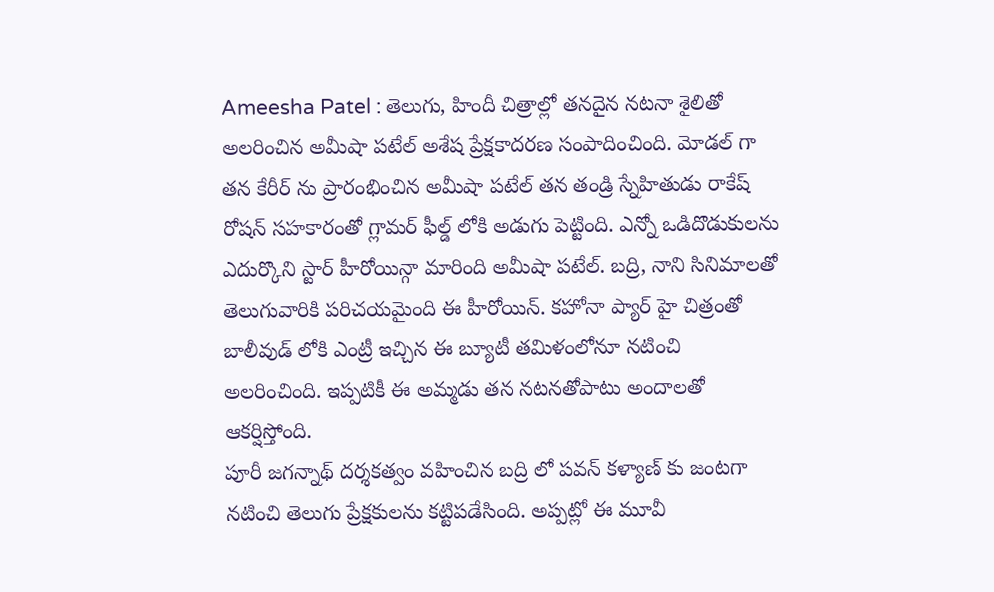Ameesha Patel : తెలుగు, హిందీ చిత్రాల్లో తనదైన నటనా శైలితో అలరించిన అమీషా పటేల్ అశేష ప్రేక్షకాదరణ సంపాదించింది. మోడల్ గా తన కేరీర్ ను ప్రారంభించిన అమీషా పటేల్ తన తండ్రి స్నేహితుడు రాకేష్ రోషన్ సహకారంతో గ్లామర్ ఫీల్డ్ లోకి అడుగు పెట్టింది. ఎన్నో ఒడిదొడుకులను ఎదుర్కొని స్టార్ హీరోయిన్గా మారింది అమీషా పటేల్. బద్రి, నాని సినిమాలతో తెలుగువారికి పరిచయమైంది ఈ హీరోయిన్. కహోనా ప్యార్ హై చిత్రంతో బాలీవుడ్ లోకి ఎంట్రీ ఇచ్చిన ఈ బ్యూటీ తమిళంలోనూ నటించి అలరించింది. ఇప్పటికీ ఈ అమ్మడు తన నటనతోపాటు అందాలతో ఆకర్షిస్తోంది.
పూరీ జగన్నాథ్ దర్శకత్వం వహించిన బద్రి లో పవన్ కళ్యాణ్ కు జంటగా నటించి తెలుగు ప్రేక్షకులను కట్టిపడేసింది. అప్పట్లో ఈ మూవీ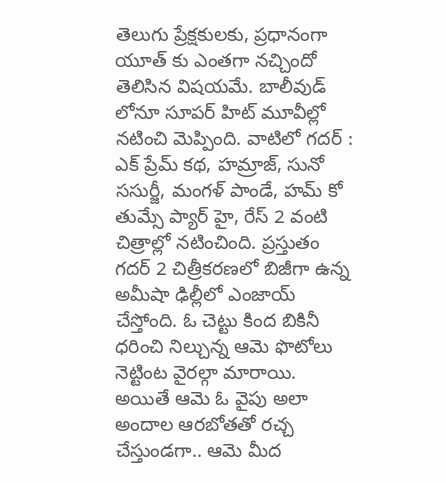తెలుగు ప్రేక్షకులకు, ప్రధానంగా యూత్ కు ఎంతగా నచ్చిందో తెలిసిన విషయమే. బాలీవుడ్ లోనూ సూపర్ హిట్ మూవీల్లో నటించి మెప్పింది. వాటిలో గదర్ : ఎక్ ప్రేమ్ కథ, హమ్రాజ్, సునో ససుర్జీ, మంగళ్ పాండే, హమ్ కో తుమ్సే ప్యార్ హై, రేస్ 2 వంటి చిత్రాల్లో నటించింది. ప్రస్తుతం గదర్ 2 చిత్రీకరణలో బిజీగా ఉన్న అమీషా ఢిల్లీలో ఎంజాయ్ చేస్తోంది. ఓ చెట్టు కింద బికినీ ధరించి నిల్చున్న ఆమె ఫొటోలు నెట్టింట వైరల్గా మారాయి.
అయితే ఆమె ఓ వైపు అలా అందాల ఆరబోతతో రచ్చ చేస్తుండగా.. ఆమె మీద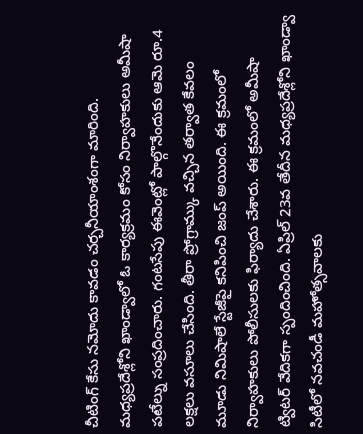చీటింగ్ కేసు నమోదు కావడం చర్చనీయాంశంగా మారింది. మధ్యప్రదేశ్లోని ఖాండ్వాలో ఓ కార్యక్రమం కోసం నిర్వాహకులు అమీషా పటేల్ను సంప్రదించారు. గంటసేపు ఈవెంట్లో పాల్గొనేందుకు ఆమె రూ.4 లక్షలు వసూలు చేసింది. తీరా ప్రోగ్రామ్కు వచ్చిన తర్వాత కేవలం మూడు నిమిషాలే స్టేజీపై కనిపించి జంప్ అయింది. ఈ క్రమంలో నిర్వాహకులు పోలీసులకు ఫిర్యాదు చేశారు. ఈ క్రమంలో అమీషా ట్విటర్ వేదికగా స్పందించింది. ఏప్రిల్ 23వ తేదీన మధ్యప్రదేశ్లోని ఖాండ్వా సిటీలో నవచండీ మహోత్సవాలకు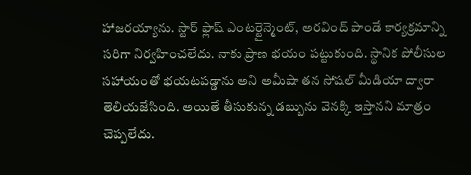హాజరయ్యాను. స్టార్ ఫ్లాష్ ఎంటర్టైన్మెంట్, అరవింద్ పాండే కార్యక్రమాన్ని సరిగా నిర్వహించలేదు. నాకు ప్రాణ భయం పట్టుకుంది. స్థానిక పోలీసుల సహాయంతో భయటపడ్డాను అని అమీషా తన సోషల్ మీడియా ద్వారా తెలియజేసింది. అయితే తీసుకున్న డబ్బును వెనక్కి ఇస్తానని మాత్రం చెప్పలేదు.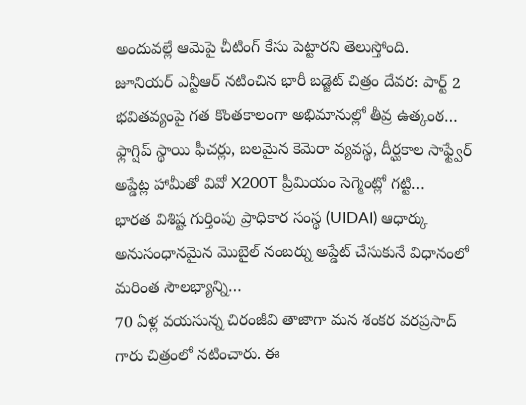అందువల్లే ఆమెపై చీటింగ్ కేసు పెట్టారని తెలుస్తోంది.
జూనియర్ ఎన్టీఆర్ నటించిన భారీ బడ్జెట్ చిత్రం దేవర: పార్ట్ 2 భవితవ్యంపై గత కొంతకాలంగా అభిమానుల్లో తీవ్ర ఉత్కంఠ…
ఫ్లాగ్షిప్ స్థాయి ఫీచర్లు, బలమైన కెమెరా వ్యవస్థ, దీర్ఘకాల సాఫ్ట్వేర్ అప్డేట్ల హామీతో వివో X200T ప్రీమియం సెగ్మెంట్లో గట్టి…
భారత విశిష్ట గుర్తింపు ప్రాధికార సంస్థ (UIDAI) ఆధార్కు అనుసంధానమైన మొబైల్ నంబర్ను అప్డేట్ చేసుకునే విధానంలో మరింత సౌలభ్యాన్ని…
70 ఏళ్ల వయసున్న చిరంజీవి తాజాగా మన శంకర వరప్రసాద్ గారు చిత్రంలో నటించారు. ఈ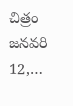చిత్రం జనవరి 12,…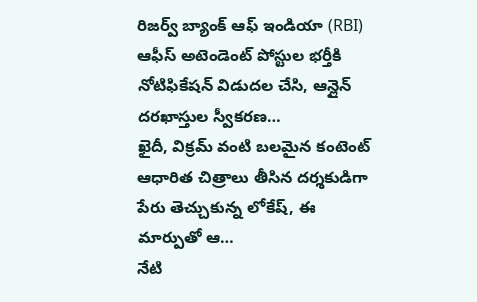రిజర్వ్ బ్యాంక్ ఆఫ్ ఇండియా (RBI) ఆఫీస్ అటెండెంట్ పోస్టుల భర్తీకి నోటిఫికేషన్ విడుదల చేసి, ఆన్లైన్ దరఖాస్తుల స్వీకరణ…
ఖైదీ, విక్రమ్ వంటి బలమైన కంటెంట్ ఆధారిత చిత్రాలు తీసిన దర్శకుడిగా పేరు తెచ్చుకున్న లోకేష్, ఈ మార్పుతో ఆ…
నేటి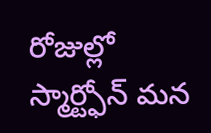రోజుల్లో స్మార్ట్ఫోన్ మన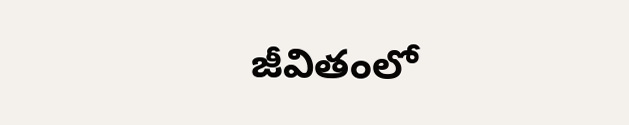జీవితంలో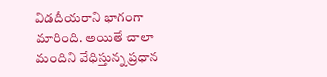విడదీయరాని భాగంగా మారింది. అయితే చాలా మందిని వేధిస్తున్న ప్రధాన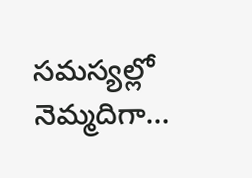సమస్యల్లో నెమ్మదిగా…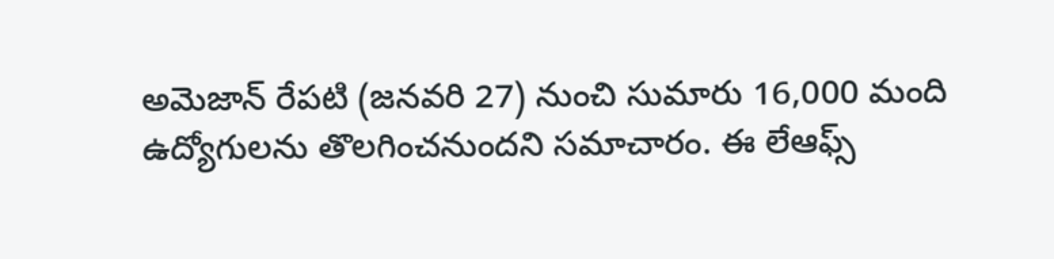అమెజాన్ రేపటి (జనవరి 27) నుంచి సుమారు 16,000 మంది ఉద్యోగులను తొలగించనుందని సమాచారం. ఈ లేఆఫ్స్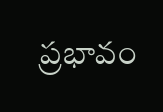ప్రభావం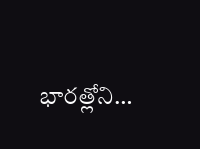భారత్లోని…